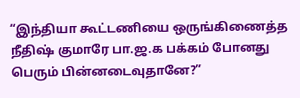“இந்தியா கூட்டணியை ஒருங்கிணைத்த நீதிஷ் குமாரே பா.ஜ.க பக்கம் போனது பெரும் பின்னடைவுதானே?”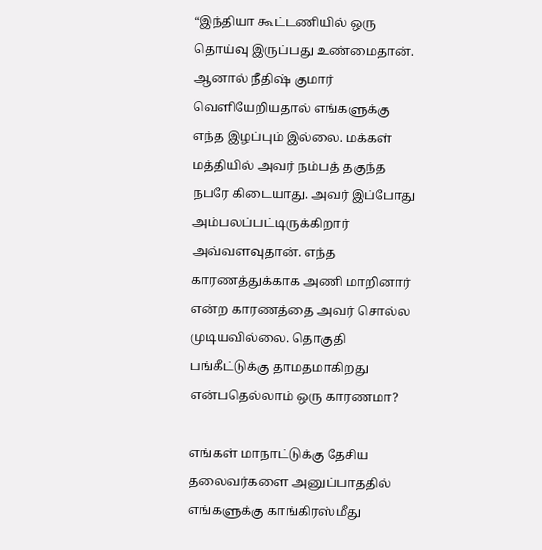“இந்தியா கூட்டணியில் ஒரு தொய்வு இருப்பது உண்மைதான். ஆனால் நீதிஷ் குமார் வெளியேறியதால் எங்களுக்கு எந்த இழப்பும் இல்லை. மக்கள் மத்தியில் அவர் நம்பத் தகுந்த நபரே கிடையாது. அவர் இப்போது அம்பலப்பட்டிருக்கிறார் அவ்வளவுதான். எந்த காரணத்துக்காக அணி மாறினார் என்ற காரணத்தை அவர் சொல்ல முடியவில்லை. தொகுதி பங்கீட்டுக்கு தாமதமாகிறது என்பதெல்லாம் ஒரு காரணமா?

எங்கள் மாநாட்டுக்கு தேசிய தலைவர்களை அனுப்பாததில் எங்களுக்கு காங்கிரஸ்மீது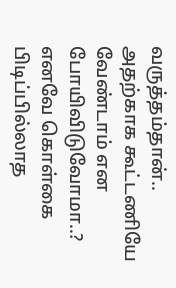வருத்தம்தான்.. அதற்காக கூட்டணியே வேண்டாம் என போயிவிடுவோமா..? எனவே கொள்கை பிடிப்பில்லாத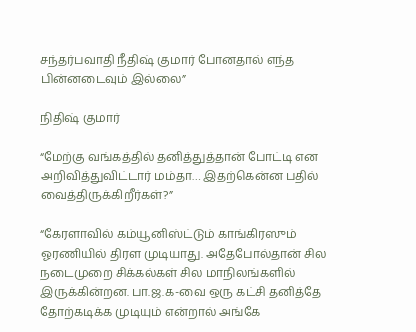சந்தர்பவாதி நீதிஷ் குமார் போனதால் எந்த பின்னடைவும் இல்லை”

நிதிஷ் குமார்

“மேற்கு வங்கத்தில் தனித்துத்தான் போட்டி என அறிவித்துவிட்டார் மம்தா… இதற்கென்ன பதில் வைத்திருக்கிறீர்கள்?”

“கேரளாவில் கம்யூனிஸ்ட்டும் காங்கிரஸும் ஓரணியில் திரள முடியாது. அதேபோல்தான் சில நடைமுறை சிக்கல்கள் சில மாநிலங்களில் இருக்கின்றன. பா.ஜ.க-வை ஒரு கட்சி தனித்தே தோற்கடிக்க முடியும் என்றால் அங்கே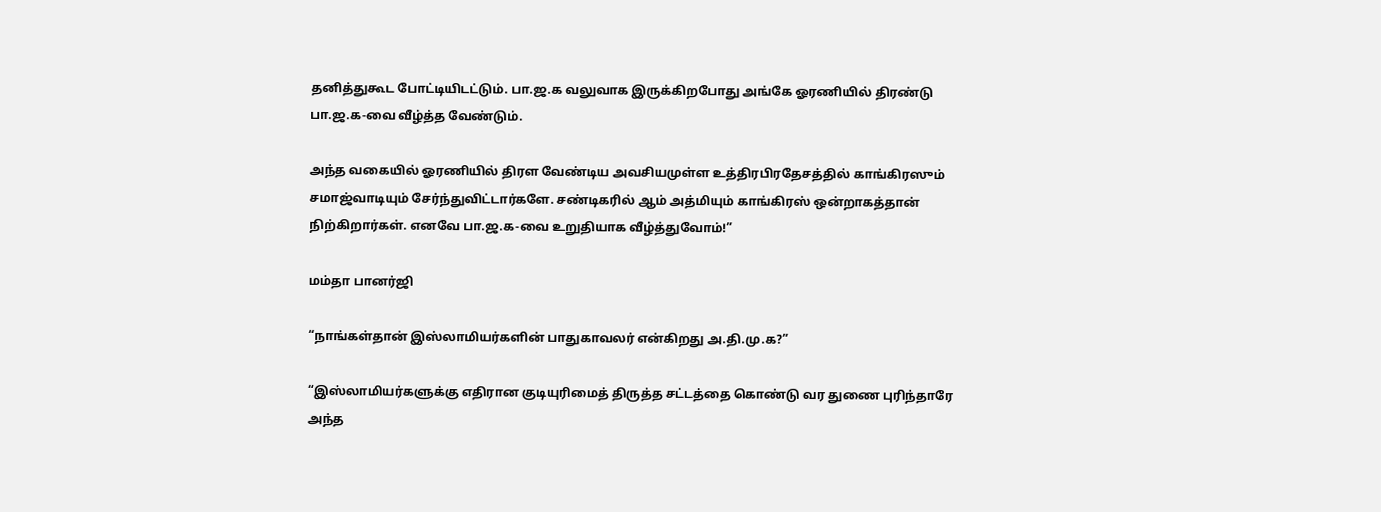தனித்துகூட போட்டியிடட்டும். பா.ஜ.க வலுவாக இருக்கிறபோது அங்கே ஓரணியில் திரண்டு பா.ஜ.க-வை வீழ்த்த வேண்டும்.

அந்த வகையில் ஓரணியில் திரள வேண்டிய அவசியமுள்ள உத்திரபிரதேசத்தில் காங்கிரஸும் சமாஜ்வாடியும் சேர்ந்துவிட்டார்களே. சண்டிகரில் ஆம் அத்மியும் காங்கிரஸ் ஒன்றாகத்தான் நிற்கிறார்கள். எனவே பா.ஜ.க-வை உறுதியாக வீழ்த்துவோம்!”

மம்தா பானர்ஜி

“நாங்கள்தான் இஸ்லாமியர்களின் பாதுகாவலர் என்கிறது அ.தி.மு.க?”

“இஸ்லாமியர்களுக்கு எதிரான குடியுரிமைத் திருத்த சட்டத்தை கொண்டு வர துணை புரிந்தாரே அந்த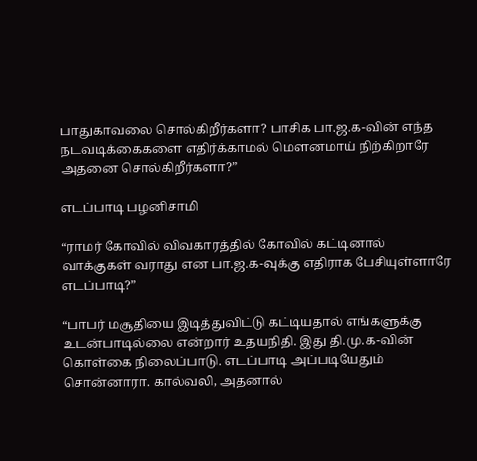பாதுகாவலை சொல்கிறீர்களா? பாசிக பா.ஜ.க-வின் எந்த நடவடிக்கைகளை எதிர்க்காமல் மெளனமாய் நிற்கிறாரே அதனை சொல்கிறீர்களா?”

எடப்பாடி பழனிசாமி

“ராமர் கோவில் விவகாரத்தில் கோவில் கட்டினால் வாக்குகள் வராது என பா.ஜ.க-வுக்கு எதிராக பேசியுள்ளாரே எடப்பாடி?”

“பாபர் மசூதியை இடித்துவிட்டு கட்டியதால் எங்களுக்கு உடன்பாடில்லை என்றார் உதயநிதி. இது தி.மு.க-வின் கொள்கை நிலைப்பாடு. எடப்பாடி அப்படியேதும் சொன்னாரா. கால்வலி, அதனால்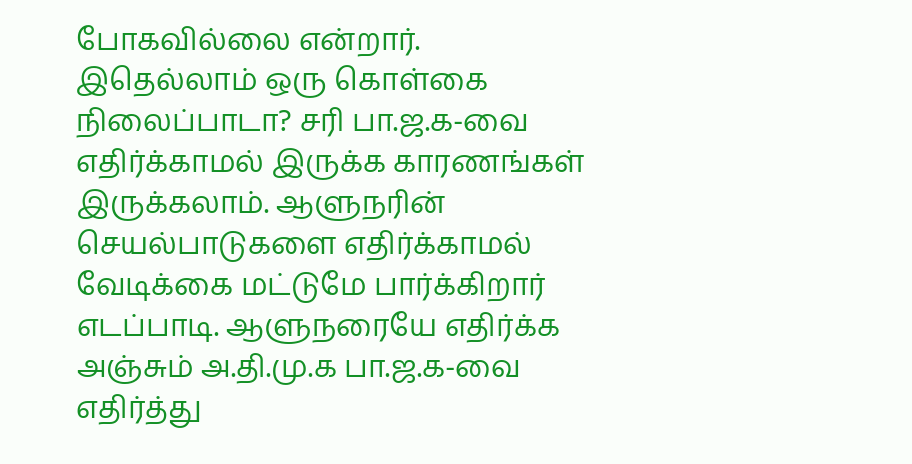போகவில்லை என்றார். இதெல்லாம் ஒரு கொள்கை நிலைப்பாடா? சரி பா.ஜ.க-வை எதிர்க்காமல் இருக்க காரணங்கள் இருக்கலாம். ஆளுநரின் செயல்பாடுகளை எதிர்க்காமல் வேடிக்கை மட்டுமே பார்க்கிறார் எடப்பாடி. ஆளுநரையே எதிர்க்க அஞ்சும் அ.தி.மு.க பா.ஜ.க-வை எதிர்த்து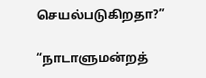செயல்படுகிறதா?”

“நாடாளுமன்றத்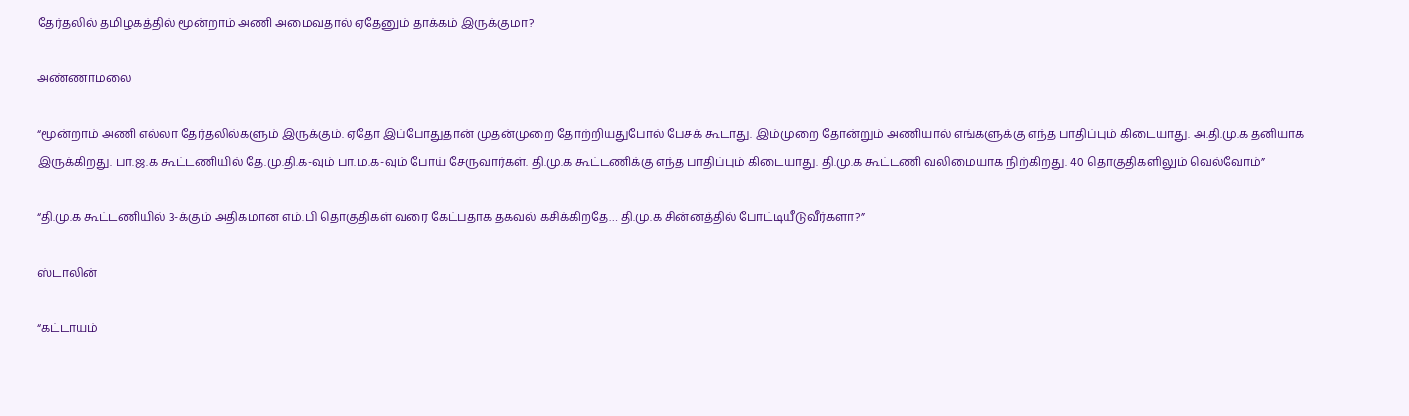தேர்தலில் தமிழகத்தில் மூன்றாம் அணி அமைவதால் ஏதேனும் தாக்கம் இருக்குமா?

அண்ணாமலை

“மூன்றாம் அணி எல்லா தேர்தலில்களும் இருக்கும். ஏதோ இப்போதுதான் முதன்முறை தோற்றியதுபோல் பேசக் கூடாது. இம்முறை தோன்றும் அணியால் எங்களுக்கு எந்த பாதிப்பும் கிடையாது. அ.தி.மு.க தனியாக இருக்கிறது. பா.ஜ.க கூட்டணியில் தே.மு.தி.க-வும் பா.ம.க-வும் போய் சேருவார்கள். தி.மு.க கூட்டணிக்கு எந்த பாதிப்பும் கிடையாது. தி.மு.க கூட்டணி வலிமையாக நிற்கிறது. 40 தொகுதிகளிலும் வெல்வோம்”

“தி.மு.க கூட்டணியில் 3-க்கும் அதிகமான எம்.பி தொகுதிகள் வரை கேட்பதாக தகவல் கசிக்கிறதே… தி.மு.க சின்னத்தில் போட்டியீடுவீர்களா?”

ஸ்டாலின்

“கட்டாயம்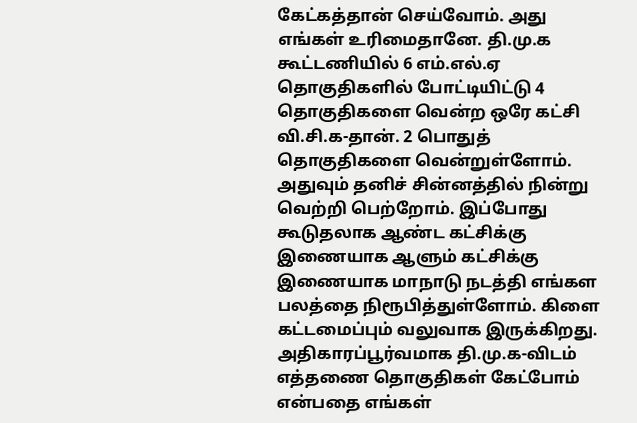கேட்கத்தான் செய்வோம். அது எங்கள் உரிமைதானே. தி.மு.க கூட்டணியில் 6 எம்.எல்.ஏ தொகுதிகளில் போட்டியிட்டு 4 தொகுதிகளை வென்ற ஒரே கட்சி வி.சி.க-தான். 2 பொதுத் தொகுதிகளை வென்றுள்ளோம். அதுவும் தனிச் சின்னத்தில் நின்று வெற்றி பெற்றோம். இப்போது கூடுதலாக ஆண்ட கட்சிக்கு இணையாக ஆளும் கட்சிக்கு இணையாக மாநாடு நடத்தி எங்கள பலத்தை நிரூபித்துள்ளோம். கிளை கட்டமைப்பும் வலுவாக இருக்கிறது. அதிகாரப்பூர்வமாக தி.மு.க-விடம் எத்தணை தொகுதிகள் கேட்போம் என்பதை எங்கள்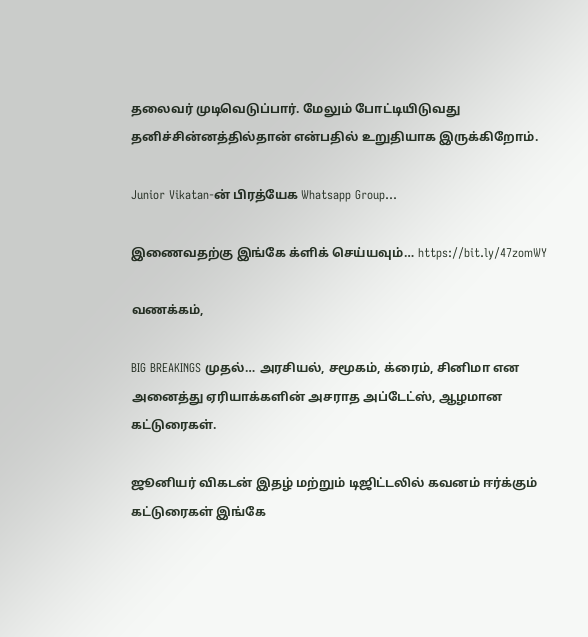தலைவர் முடிவெடுப்பார். மேலும் போட்டியிடுவது தனிச்சின்னத்தில்தான் என்பதில் உறுதியாக இருக்கிறோம்.

Junior Vikatan-ன் பிரத்யேக Whatsapp Group…

இணைவதற்கு இங்கே க்ளிக் செய்யவும்… https://bit.ly/47zomWY

வணக்கம்,

BIG BREAKINGS முதல்… அரசியல், சமூகம், க்ரைம், சினிமா என அனைத்து ஏரியாக்களின் அசராத அப்டேட்ஸ், ஆழமான கட்டுரைகள்.

ஜூனியர் விகடன் இதழ் மற்றும் டிஜிட்டலில் கவனம் ஈர்க்கும் கட்டுரைகள் இங்கே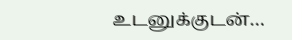உடனுக்குடன்…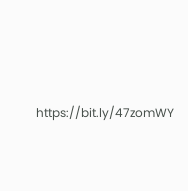https://bit.ly/47zomWY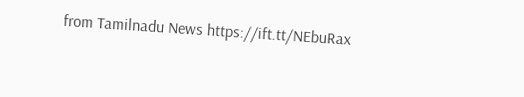from Tamilnadu News https://ift.tt/NEbuRax